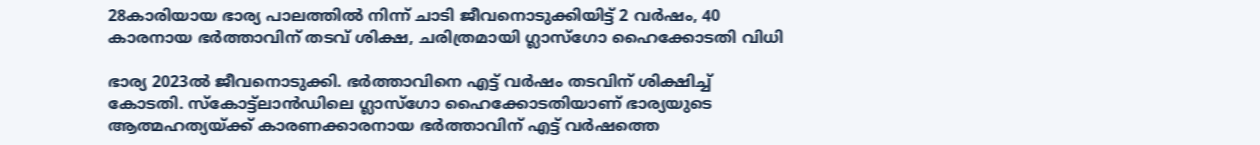28കാരിയായ ഭാര്യ പാലത്തില്‍ നിന്ന് ചാടി ജീവനൊടുക്കിയിട്ട് 2 വര്‍ഷം, 40 കാരനായ ഭര്‍ത്താവിന് തടവ് ശിക്ഷ, ചരിത്രമായി ഗ്ലാസ്ഗോ ഹൈക്കോടതി വിധി

ഭാര്യ 2023ല്‍ ജീവനൊടുക്കി. ഭർത്താവിനെ എട്ട് വർഷം തടവിന് ശിക്ഷിച്ച്‌ കോടതി. സ്കോട്ട്ലാൻഡിലെ ഗ്ലാസ്ഗോ ഹൈക്കോടതിയാണ് ഭാര്യയുടെ ആത്മഹത്യയ്ക്ക് കാരണക്കാരനായ ഭർത്താവിന് എട്ട് വർഷത്തെ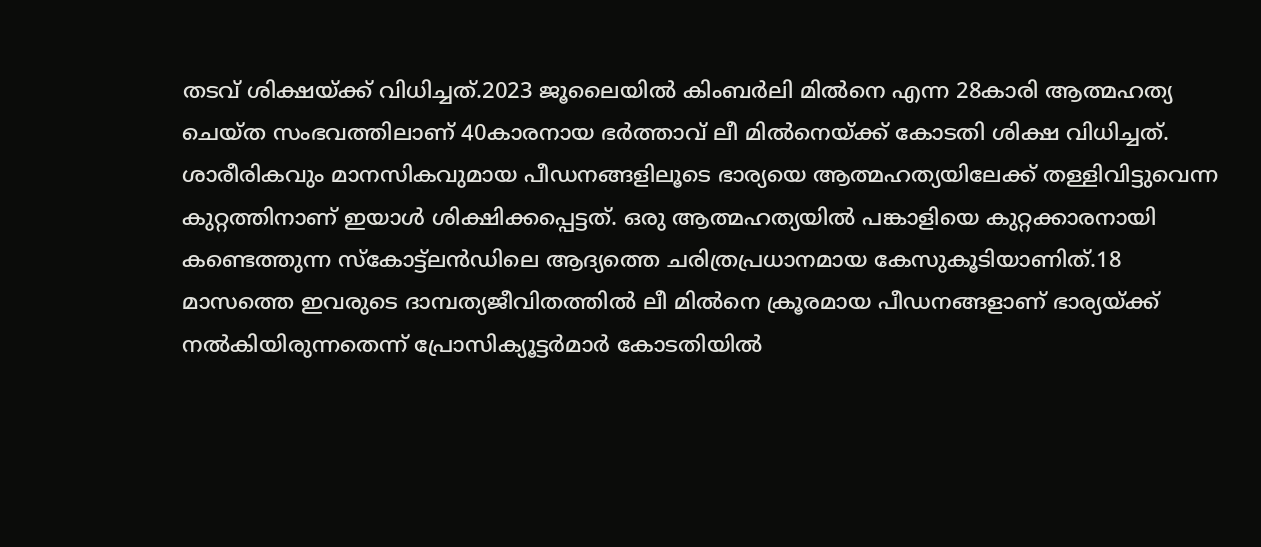തടവ് ശിക്ഷയ്ക്ക് വിധിച്ചത്.2023 ജൂലൈയില്‍ കിംബർലി മില്‍നെ എന്ന 28കാരി ആത്മഹത്യ ചെയ്ത സംഭവത്തിലാണ് 40കാരനായ ഭർത്താവ് ലീ മില്‍നെയ്ക്ക് കോടതി ശിക്ഷ വിധിച്ചത്. ശാരീരികവും മാനസികവുമായ പീഡനങ്ങളിലൂടെ ഭാര്യയെ ആത്മഹത്യയിലേക്ക് തള്ളിവിട്ടുവെന്ന കുറ്റത്തിനാണ് ഇയാള്‍ ശിക്ഷിക്കപ്പെട്ടത്. ഒരു ആത്മഹത്യയില്‍ പങ്കാളിയെ കുറ്റക്കാരനായി കണ്ടെത്തുന്ന സ്കോട്ട്‌ലൻഡിലെ ആദ്യത്തെ ചരിത്രപ്രധാനമായ കേസുകൂടിയാണിത്.18 മാസത്തെ ഇവരുടെ ദാമ്പത്യജീവിതത്തില്‍ ലീ മില്‍നെ ക്രൂരമായ പീഡനങ്ങളാണ് ഭാര്യയ്ക്ക് നല്‍കിയിരുന്നതെന്ന് പ്രോസിക്യൂട്ടർമാർ കോടതിയില്‍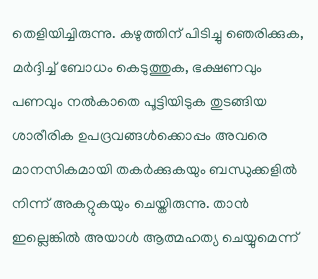തെളിയിച്ചിരുന്നു. കഴുത്തിന് പിടിച്ചു ഞെരിക്കുക, മർദ്ദിച്ച്‌ ബോധം കെടുത്തുക, ഭക്ഷണവും പണവും നല്‍കാതെ പൂട്ടിയിടുക തുടങ്ങിയ ശാരീരിക ഉപദ്രവങ്ങള്‍ക്കൊപ്പം അവരെ മാനസികമായി തകർക്കുകയും ബന്ധുക്കളില്‍ നിന്ന് അകറ്റുകയും ചെയ്തിരുന്നു. താൻ ഇല്ലെങ്കില്‍ അയാള്‍ ആത്മഹത്യ ചെയ്യുമെന്ന്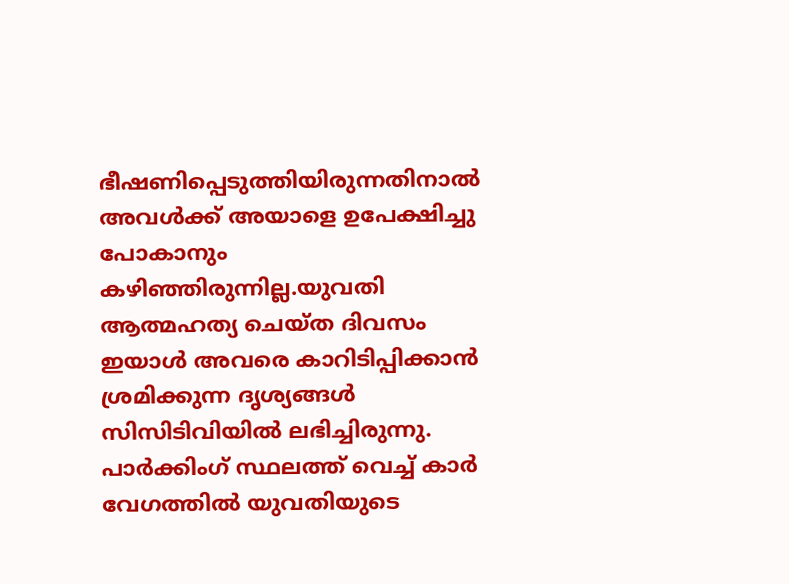ഭീഷണിപ്പെടുത്തിയിരുന്നതിനാല്‍ അവള്‍ക്ക് അയാളെ ഉപേക്ഷിച്ചു പോകാനും കഴിഞ്ഞിരുന്നില്ല.യുവതി ആത്മഹത്യ ചെയ്ത ദിവസം ഇയാള്‍ അവരെ കാറിടിപ്പിക്കാൻ ശ്രമിക്കുന്ന ദൃശ്യങ്ങള്‍ സിസിടിവിയില്‍ ലഭിച്ചിരുന്നു. പാർക്കിംഗ് സ്ഥലത്ത് വെച്ച്‌ കാർ വേഗത്തില്‍ യുവതിയുടെ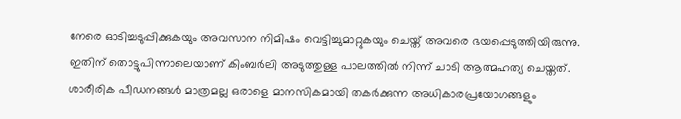നേരെ ഓടിച്ചടുപ്പിക്കുകയും അവസാന നിമിഷം വെട്ടിച്ചുമാറ്റുകയും ചെയ്ത് അവരെ ഭയപ്പെടുത്തിയിരുന്നു. ഇതിന് തൊട്ടുപിന്നാലെയാണ് കിംബർലി അടുത്തുള്ള പാലത്തില്‍ നിന്ന് ചാടി ആത്മഹത്യ ചെയ്തത്. ശാരീരിക പീഡനങ്ങള്‍ മാത്രമല്ല ഒരാളെ മാനസികമായി തകർക്കുന്ന അധികാരപ്രയോഗങ്ങളും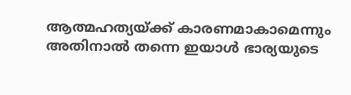ആത്മഹത്യയ്ക്ക് കാരണമാകാമെന്നും അതിനാല്‍ തന്നെ ഇയാള്‍ ഭാര്യയുടെ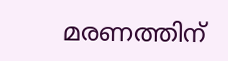മരണത്തിന്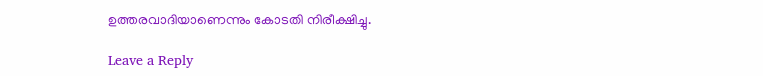ഉത്തരവാദിയാണെന്നും കോടതി നിരീക്ഷിച്ചു.

Leave a Reply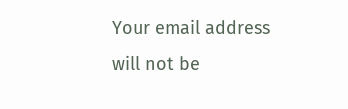Your email address will not be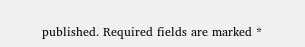published. Required fields are marked *